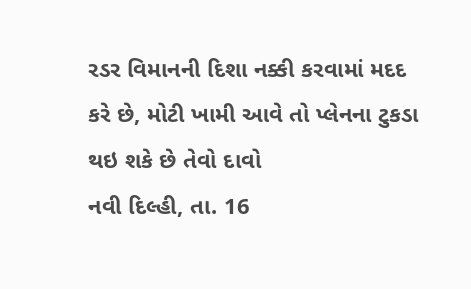રડર વિમાનની દિશા નક્કી કરવામાં મદદ કરે છે, મોટી ખામી આવે તો પ્લેનના ટુકડા થઇ શકે છે તેવો દાવો
નવી દિલ્હી, તા. 16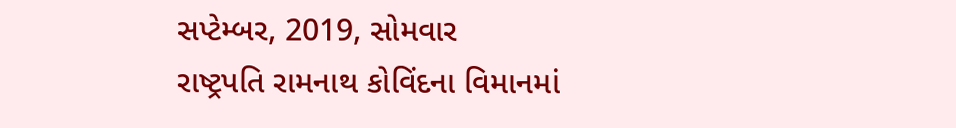સપ્ટેમ્બર, 2019, સોમવાર
રાષ્ટ્રપતિ રામનાથ કોવિંદના વિમાનમાં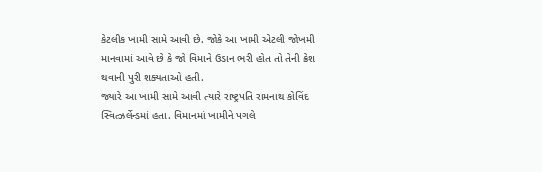કેટલીક ખામી સામે આવી છે. જોકે આ ખામી એટલી જોખમી માનવામાં આવે છે કે જો વિમાને ઉડાન ભરી હોત તો તેની ક્રેશ થવાની પુરી શક્યતાઓ હતી.
જ્યારે આ ખામી સામે આવી ત્યારે રાષ્ટ્રપતિ રામનાથ કોવિંદ સ્વિત્ઝર્લેન્ડમાં હતા. વિમાનમાં ખામીને પગલે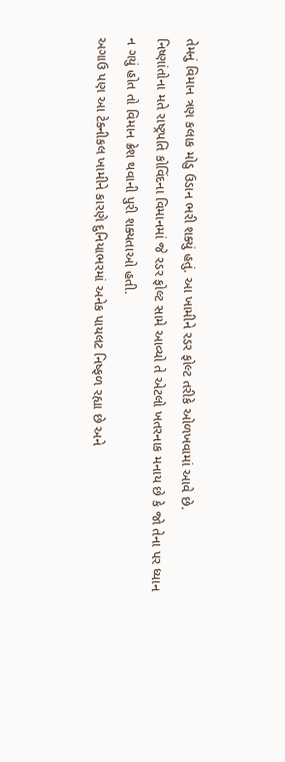તેમનું વિમાન ત્રણ કલાક મોડુ ઉડાન ભરી શક્યું હતું. આ ખામીને રડર ફોલ્ટ તરીકે ઓળખવામાં આવે છે.
નિષ્ણાંતોના મતે રાષ્ટ્રપતિ કોવિંદના વિમાનમાં જે રડર ફોલ્ટ સામે આવ્યો તે એટલો ખતરનાક મનાય છે કે જો તેના પર ધ્યાન ન ગયું હોત તો વિમાન ક્રેશ થવાની પુરી શક્યતાઓ હતી.
અગાઉ પણ આ ટેક્નીકલ ખામીને કારણે દુનિયાભરમાં અનેક પાયલટ નિષ્ફળ રહ્યા છે અને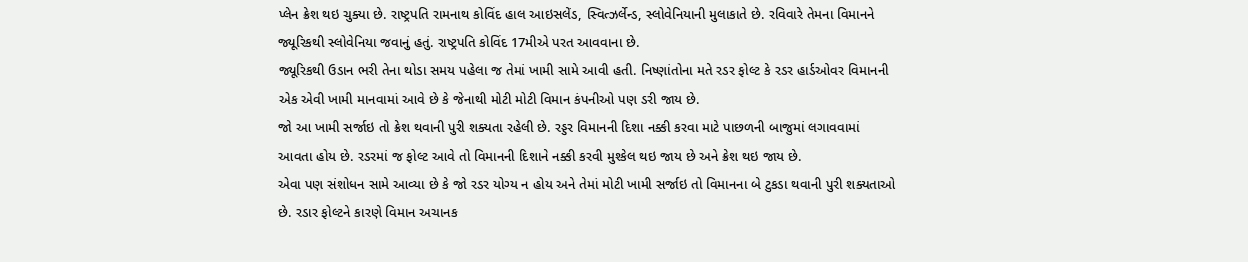પ્લેન ક્રેશ થઇ ચુક્યા છે. રાષ્ટ્રપતિ રામનાથ કોવિંદ હાલ આઇસલેંડ, સ્વિત્ઝર્લેન્ડ, સ્લોવેનિયાની મુલાકાતે છે. રવિવારે તેમના વિમાનને જ્યૂરિકથી સ્લોવેનિયા જવાનું હતું. રાષ્ટ્રપતિ કોવિંદ 17મીએ પરત આવવાના છે.
જ્યૂરિકથી ઉડાન ભરી તેના થોડા સમય પહેલા જ તેમાં ખામી સામે આવી હતી. નિષ્ણાંતોના મતે રડર ફોલ્ટ કે રડર હાર્ડઓવર વિમાનની એક એવી ખામી માનવામાં આવે છે કે જેનાથી મોટી મોટી વિમાન કંપનીઓ પણ ડરી જાય છે.
જો આ ખામી સર્જાઇ તો ક્રેશ થવાની પુરી શક્યતા રહેલી છે. રડ્ડર વિમાનની દિશા નક્કી કરવા માટે પાછળની બાજુમાં લગાવવામાં આવતા હોય છે. રડરમાં જ ફોલ્ટ આવે તો વિમાનની દિશાને નક્કી કરવી મુશ્કેલ થઇ જાય છે અને ક્રેશ થઇ જાય છે.
એવા પણ સંશોધન સામે આવ્યા છે કે જો રડર યોગ્ય ન હોય અને તેમાં મોટી ખામી સર્જાઇ તો વિમાનના બે ટુકડા થવાની પુરી શક્યતાઓ છે. રડાર ફોલ્ટને કારણે વિમાન અચાનક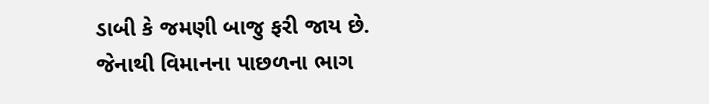ડાબી કે જમણી બાજુ ફરી જાય છે. જેનાથી વિમાનના પાછળના ભાગ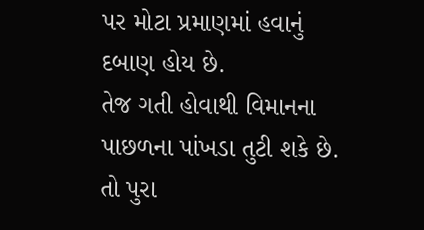પર મોટા પ્રમાણમાં હવાનું દબાણ હોય છે.
તેજ ગતી હોવાથી વિમાનના પાછળના પાંખડા તુટી શકે છે. તો પુરા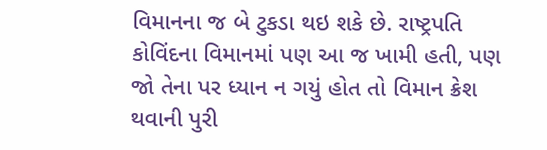વિમાનના જ બે ટુકડા થઇ શકે છે. રાષ્ટ્રપતિ કોવિંદના વિમાનમાં પણ આ જ ખામી હતી, પણ જો તેના પર ધ્યાન ન ગયું હોત તો વિમાન ક્રેશ થવાની પુરી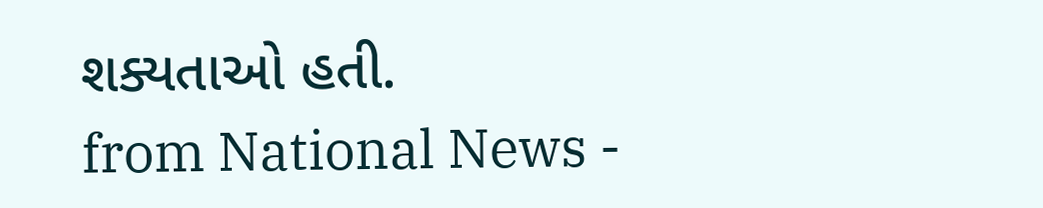શક્યતાઓ હતી.
from National News -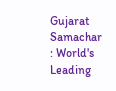Gujarat Samachar : World's Leading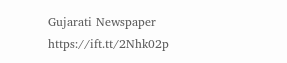Gujarati Newspaper https://ift.tt/2Nhk02p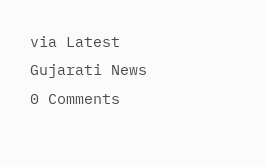via Latest Gujarati News
0 Comments